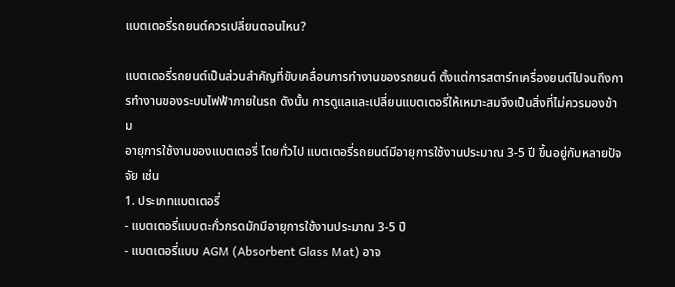แบตเตอรี่รถยนต์ควรเปลี่ยนตอนไหน?

แบตเตอรี่รถยนต์เป็นส่วนสำคัญที่ขับเคลื่อนการทำงานของรถยนต์ ตั้งแต่การสตาร์ทเครื่องยนต์ไปจนถึงการทำงานของระบบไฟฟ้าภายในรถ ดังนั้น การดูแลและเปลี่ยนแบตเตอรี่ให้เหมาะสมจึงเป็นสิ่งที่ไม่ควรมองข้าม
อายุการใช้งานของแบตเตอรี่ โดยทั่วไป แบตเตอรี่รถยนต์มีอายุการใช้งานประมาณ 3-5 ปี ขึ้นอยู่กับหลายปัจจัย เช่น
1. ประเภทแบตเตอรี่
- แบตเตอรี่แบบตะกั่วกรดมักมีอายุการใช้งานประมาณ 3-5 ปี
- แบตเตอรี่แบบ AGM (Absorbent Glass Mat) อาจ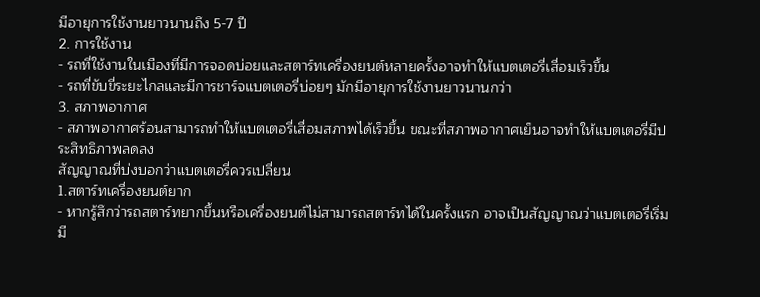มีอายุการใช้งานยาวนานถึง 5-7 ปี
2. การใช้งาน
- รถที่ใช้งานในเมืองที่มีการจอดบ่อยและสตาร์ทเครื่องยนต์หลายครั้งอาจทำให้แบตเตอรี่เสื่อมเร็วขึ้น
- รถที่ขับขี่ระยะไกลและมีการชาร์จแบตเตอรี่บ่อยๆ มักมีอายุการใช้งานยาวนานกว่า
3. สภาพอากาศ
- สภาพอากาศร้อนสามารถทำให้แบตเตอรี่เสื่อมสภาพได้เร็วขึ้น ขณะที่สภาพอากาศเย็นอาจทำให้แบตเตอรี่มีประสิทธิภาพลดลง
สัญญาณที่บ่งบอกว่าแบตเตอรี่ควรเปลี่ยน
1.สตาร์ทเครื่องยนต์ยาก
- หากรู้สึกว่ารถสตาร์ทยากขึ้นหรือเครื่องยนต์ไม่สามารถสตาร์ทได้ในครั้งแรก อาจเป็นสัญญาณว่าแบตเตอรี่เริ่มมี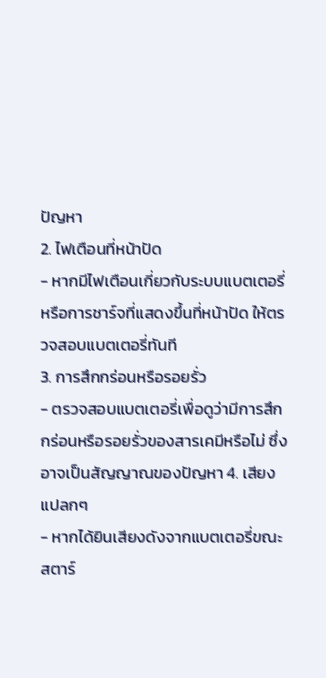ปัญหา
2. ไฟเตือนที่หน้าปัด
- หากมีไฟเตือนเกี่ยวกับระบบแบตเตอรี่หรือการชาร์จที่แสดงขึ้นที่หน้าปัด ให้ตรวจสอบแบตเตอรี่ทันที
3. การสึกกร่อนหรือรอยรั่ว
- ตรวจสอบแบตเตอรี่เพื่อดูว่ามีการสึกกร่อนหรือรอยรั่วของสารเคมีหรือไม่ ซึ่งอาจเป็นสัญญาณของปัญหา 4. เสียงแปลกๆ
- หากได้ยินเสียงดังจากแบตเตอรี่ขณะสตาร์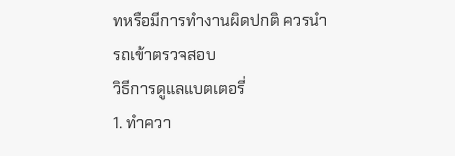ทหรือมีการทำงานผิดปกติ ควรนำรถเข้าตรวจสอบ
วิธีการดูแลแบตเตอรี่
1. ทำควา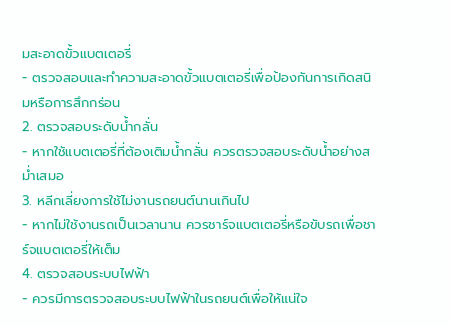มสะอาดขั้วแบตเตอรี่
- ตรวจสอบและทำความสะอาดขั้วแบตเตอรี่เพื่อป้องกันการเกิดสนิมหรือการสึกกร่อน
2. ตรวจสอบระดับน้ำกลั่น
- หากใช้แบตเตอรี่ที่ต้องเติมน้ำกลั่น ควรตรวจสอบระดับน้ำอย่างสม่ำเสมอ
3. หลีกเลี่ยงการใช้ไม่งานรถยนต์นานเกินไป
- หากไม่ใช้งานรถเป็นเวลานาน ควรชาร์จแบตเตอรี่หรือขับรถเพื่อชาร์จแบตเตอรี่ให้เต็ม
4. ตรวจสอบระบบไฟฟ้า
- ควรมีการตรวจสอบระบบไฟฟ้าในรถยนต์เพื่อให้แน่ใจ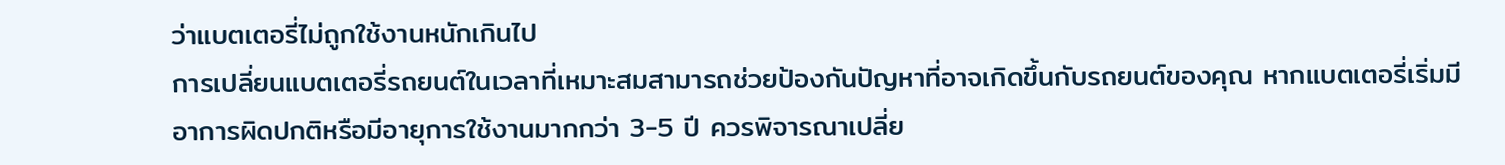ว่าแบตเตอรี่ไม่ถูกใช้งานหนักเกินไป
การเปลี่ยนแบตเตอรี่รถยนต์ในเวลาที่เหมาะสมสามารถช่วยป้องกันปัญหาที่อาจเกิดขึ้นกับรถยนต์ของคุณ หากแบตเตอรี่เริ่มมีอาการผิดปกติหรือมีอายุการใช้งานมากกว่า 3-5 ปี ควรพิจารณาเปลี่ย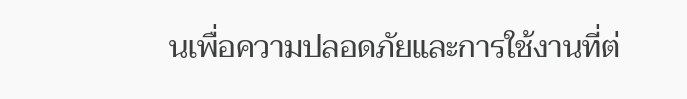นเพื่อความปลอดภัยและการใช้งานที่ต่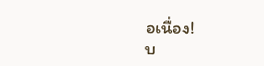อเนื่อง!
บ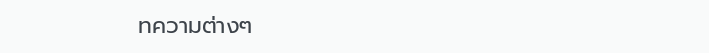ทความต่างๆ